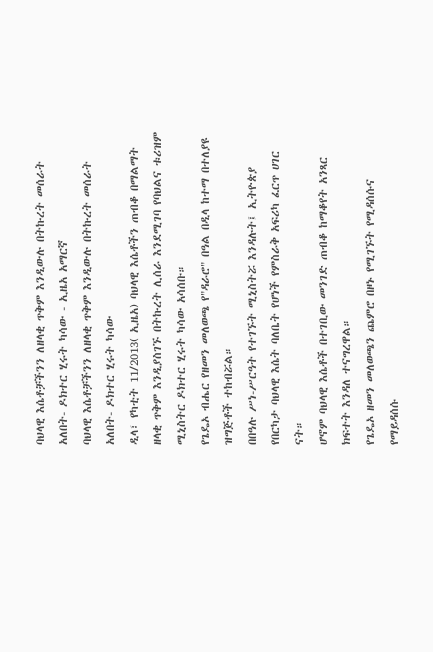ባህላዊ እሴቶቻችንን ለዘላቂ ጥቅም እንዲውሉ በትኩረት መሰራት አለበት- ዶክተር ሂሩት ካሳው - ኢዜአ አማርኛ
ባህላዊ እሴቶቻችንን ለዘላቂ ጥቅም እንዲውሉ በትኩረት መሰራት አለበት- ዶክተር ሂሩት ካሳው
ዲላ፣ የካቲት 11/2013( ኢዜአ) ባህላዊ እሴቶችን ጠብቆ በማልማት ዘላቂ ጥቅም እንዲያስገኙ በትኩረት ሊሰራ እንደሚገባ የባህልና ቱሪዝም ሚኒስትር ዶክተር ሂሩት ካሳው አሳሰቡ።
የጌዴኦ ብሔር የዘመን መለወጫ የ"ዳራሮ" በዓል በዲላ ከተማ በተለያዩ ዝግጅቶች ተከብሯል።
በበዓሉ ሥነ-ሥርዓት የተገኙት ሚኒስትሯ እንዳሉት፤ ኢትዮጵያ የበርካታ ባህላዊ እሴት ባለቤት የሆነች የምስራቅ አፍሪካ ፈርጥ ሀገር ናት።
ሆኖም ባህላዊ እሴቶች በተገቢው መንገድ ጠብቆ ከማቆየት አንጻር ክፍተት እንዳለ ተናግረዋል።
የጌዴኦ ዘመን መለወጫን ጨምሮ በዞኑ የሚገኙት የሚዳሰሱና የማይዳሰሱ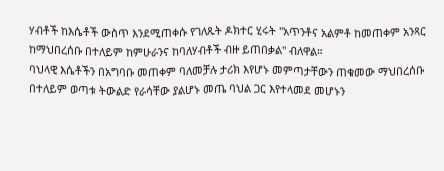ሃብቶች ከእሴቶች ውስጥ እንደሚጠቀሱ የገለጹት ዶክተር ሂሩት "አጥንቶና አልምቶ ከመጠቀም አንጻር ከማህበረሰቡ በተለይም ከምሁራንና ከባለሃብቶች ብዙ ይጠበቃል" ብለዋል።
ባህላዊ እሴቶችን በአግባቡ መጠቀም ባለመቻሉ ታሪክ እየሆኑ መምጣታቸውን ጠቁመው ማህበረሰቡ በተለይም ወጣቱ ትውልድ የራሳቸው ያልሆኑ መጤ ባህል ጋር እየተላመደ መሆኑን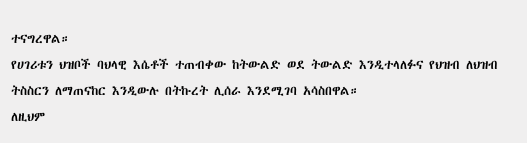ተናግረዋል።
የሀገሪቱን ህዝቦች ባህላዊ እሴቶች ተጠብቀው ከትውልድ ወደ ትውልድ እንዲተላለፉና የህዝብ ለህዝብ ትስስርን ለማጠናከር እንዲውሉ በትኩረት ሊሰራ እንደሚገባ አሳስበዋል።
ለዚህም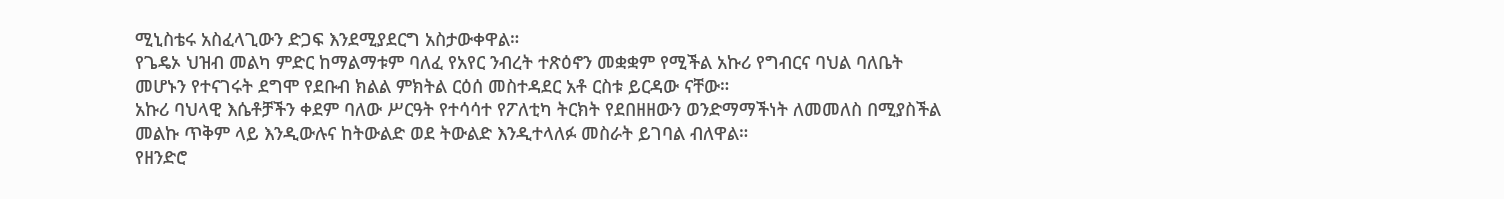ሚኒስቴሩ አስፈላጊውን ድጋፍ እንደሚያደርግ አስታውቀዋል።
የጌዴኦ ህዝብ መልካ ምድር ከማልማቱም ባለፈ የአየር ንብረት ተጽዕኖን መቋቋም የሚችል አኩሪ የግብርና ባህል ባለቤት መሆኑን የተናገሩት ደግሞ የደቡብ ክልል ምክትል ርዕሰ መስተዳደር አቶ ርስቱ ይርዳው ናቸው።
አኩሪ ባህላዊ እሴቶቻችን ቀደም ባለው ሥርዓት የተሳሳተ የፖለቲካ ትርክት የደበዘዘውን ወንድማማችነት ለመመለስ በሚያስችል መልኩ ጥቅም ላይ እንዲውሉና ከትውልድ ወደ ትውልድ እንዲተላለፉ መስራት ይገባል ብለዋል።
የዘንድሮ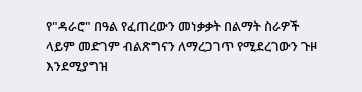የ"ዳራሮ" በዓል የፈጠረውን መነቃቃት በልማት ስራዎች ላይም መድገም ብልጽግናን ለማረጋገጥ የሚደረገውን ጉዞ እንደሚያግዝ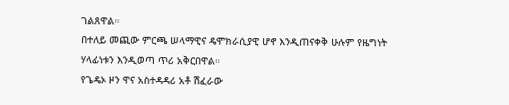ገልጸዋል።
በተለይ መጪው ምርጫ ሠላማዊና ዴሞክራሲያዊ ሆኖ እንዲጠናቀቅ ሁሉም የዜግነት ሃላፊነቱን እንዲወጣ ጥሪ አቅርበዋል።
የጌዴኦ ዞን ዋና አስተዳዳሪ አቶ ሽፈራው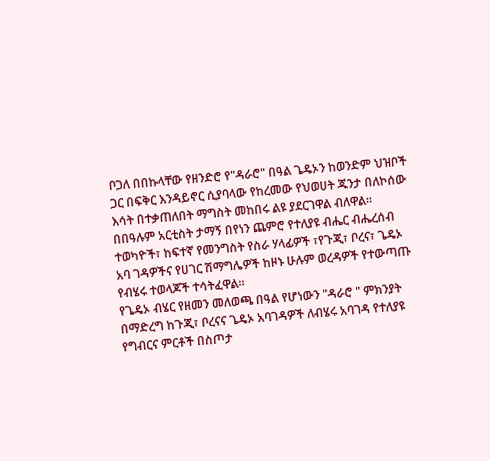ቦጋለ በበኩላቸው የዘንድሮ የ"ዳራሮ" በዓል ጌዴኦን ከወንድም ህዝቦች ጋር በፍቅር እንዳይኖር ሲያባላው የከረመው የህወሀት ጁንታ በለኮሰው እሳት በተቃጠለበት ማግስት መከበሩ ልዩ ያደርገዋል ብለዋል።
በበዓሉም አርቲስት ታማኝ በየነን ጨምሮ የተለያዩ ብሔር ብሔረሰብ ተወካዮች፣ ከፍተኛ የመንግስት የስራ ሃላፊዎች ፣የጉጂ፣ ቦረና፣ ጌዴኦ አባ ገዳዎችና የሀገር ሽማግሌዎች ከዞኑ ሁሉም ወረዳዎች የተውጣጡ የብሄሩ ተወላጆች ተሳትፈዋል።
የጌዴኦ ብሄር የዘመን መለወጫ በዓል የሆነውን "ዳራሮ " ምክንያት በማድረግ ከጉጂ፣ ቦረናና ጌዴኦ አባገዳዎች ለብሄሩ አባገዳ የተለያዩ የግብርና ምርቶች በስጦታ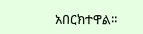አበርክተዋል።